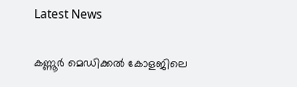Latest News

കണ്ണൂര്‍ മെഡിക്കല്‍ കോളജിലെ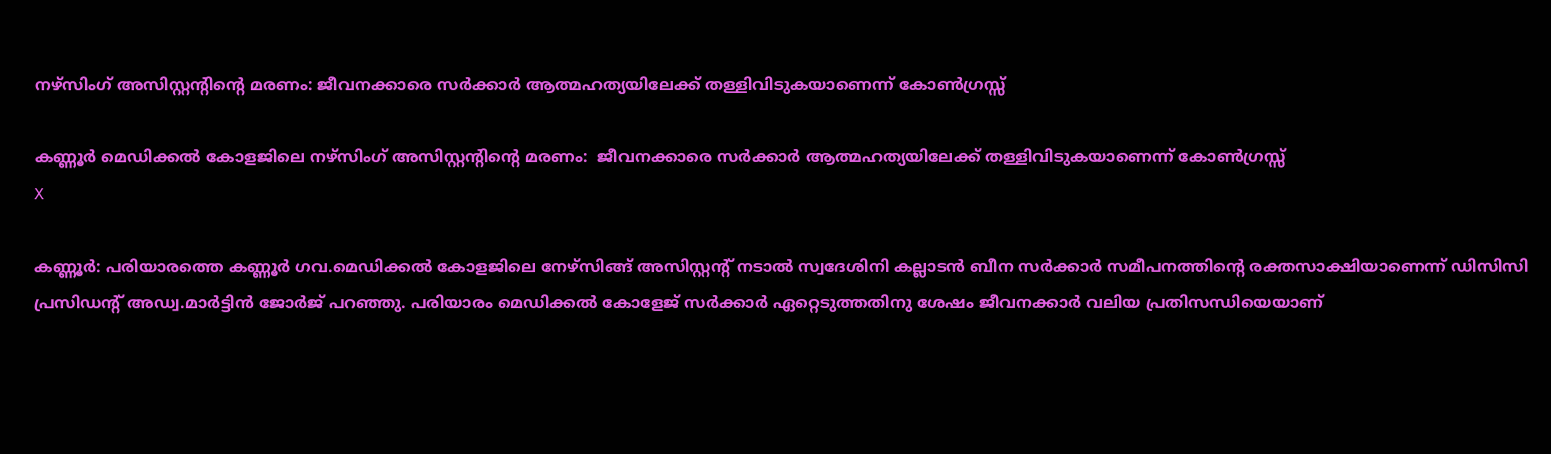നഴ്‌സിംഗ് അസിസ്റ്റന്റിന്റെ മരണം: ജീവനക്കാരെ സര്‍ക്കാര്‍ ആത്മഹത്യയിലേക്ക് തള്ളിവിടുകയാണെന്ന് കോണ്‍ഗ്രസ്സ്

കണ്ണൂര്‍ മെഡിക്കല്‍ കോളജിലെ നഴ്‌സിംഗ് അസിസ്റ്റന്റിന്റെ മരണം:  ജീവനക്കാരെ സര്‍ക്കാര്‍ ആത്മഹത്യയിലേക്ക് തള്ളിവിടുകയാണെന്ന് കോണ്‍ഗ്രസ്സ്
X

കണ്ണൂര്‍: പരിയാരത്തെ കണ്ണൂര്‍ ഗവ.മെഡിക്കല്‍ കോളജിലെ നേഴ്‌സിങ്ങ് അസിസ്റ്റന്റ് നടാല്‍ സ്വദേശിനി കല്ലാടന്‍ ബീന സര്‍ക്കാര്‍ സമീപനത്തിന്റെ രക്തസാക്ഷിയാണെന്ന് ഡിസിസി പ്രസിഡന്റ് അഡ്വ.മാര്‍ട്ടിന്‍ ജോര്‍ജ് പറഞ്ഞു. പരിയാരം മെഡിക്കല്‍ കോളേജ് സര്‍ക്കാര്‍ ഏറ്റെടുത്തതിനു ശേഷം ജീവനക്കാര്‍ വലിയ പ്രതിസന്ധിയെയാണ്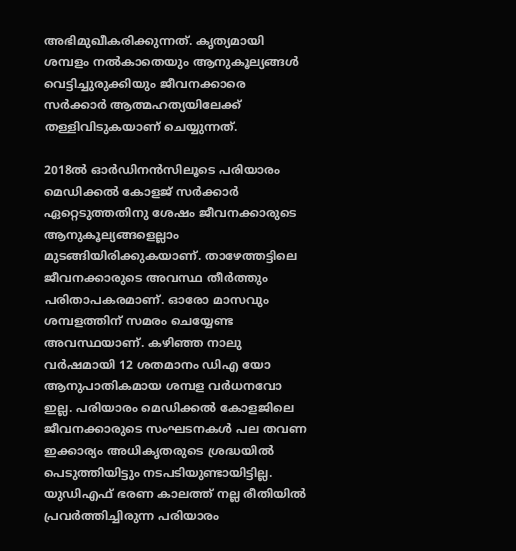അഭിമുഖീകരിക്കുന്നത്. കൃത്യമായി ശമ്പളം നല്‍കാതെയും ആനുകൂല്യങ്ങള്‍ വെട്ടിച്ചുരുക്കിയും ജീവനക്കാരെ സര്‍ക്കാര്‍ ആത്മഹത്യയിലേക്ക് തള്ളിവിടുകയാണ് ചെയ്യുന്നത്.

2018ല്‍ ഓര്‍ഡിനന്‍സിലൂടെ പരിയാരം മെഡിക്കല്‍ കോളജ് സര്‍ക്കാര്‍ ഏറ്റെടുത്തതിനു ശേഷം ജീവനക്കാരുടെ ആനുകൂല്യങ്ങളെല്ലാം മുടങ്ങിയിരിക്കുകയാണ്. താഴേത്തട്ടിലെ ജീവനക്കാരുടെ അവസ്ഥ തീര്‍ത്തും പരിതാപകരമാണ്. ഓരോ മാസവും ശമ്പളത്തിന് സമരം ചെയ്യേണ്ട അവസ്ഥയാണ്. കഴിഞ്ഞ നാലു വര്‍ഷമായി 12 ശതമാനം ഡിഎ യോ ആനുപാതികമായ ശമ്പള വര്‍ധനവോ ഇല്ല. പരിയാരം മെഡിക്കല്‍ കോളജിലെ ജീവനക്കാരുടെ സംഘടനകള്‍ പല തവണ ഇക്കാര്യം അധികൃതരുടെ ശ്രദ്ധയില്‍ പെടുത്തിയിട്ടും നടപടിയുണ്ടായിട്ടില്ല. യുഡിഎഫ് ഭരണ കാലത്ത് നല്ല രീതിയില്‍ പ്രവര്‍ത്തിച്ചിരുന്ന പരിയാരം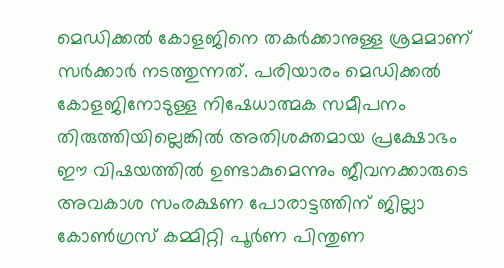മെഡിക്കല്‍ കോളജിനെ തകര്‍ക്കാനുള്ള ശ്രമമാണ് സര്‍ക്കാര്‍ നടത്തുന്നത്. പരിയാരം മെഡിക്കല്‍ കോളജിനോടുള്ള നിഷേധാത്മക സമീപനം തിരുത്തിയില്ലെങ്കില്‍ അതിശക്തമായ പ്രക്ഷോഭം ഈ വിഷയത്തില്‍ ഉണ്ടാകുമെന്നും ജീവനക്കാരുടെ അവകാശ സംരക്ഷണ പോരാട്ടത്തിന് ജില്ലാ കോണ്‍ഗ്രസ് കമ്മിറ്റി പൂര്‍ണ പിന്തുണ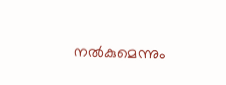നല്‍കുമെന്നും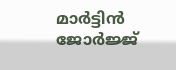മാര്‍ട്ടിന്‍ ജോര്‍ജ്ജ്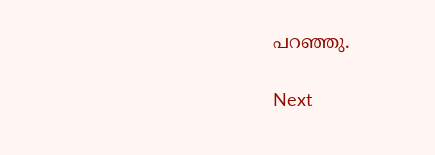പറഞ്ഞു.

Next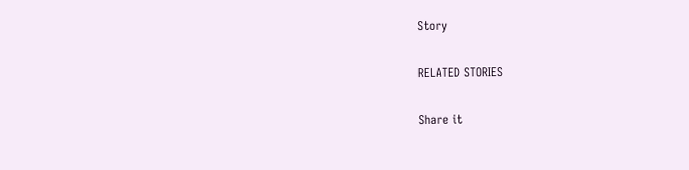Story

RELATED STORIES

Share it